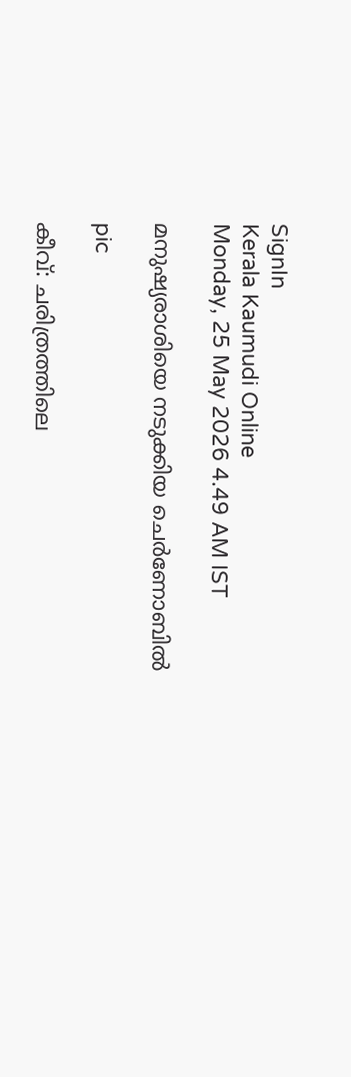SignIn
Kerala Kaumudi Online
Monday, 25 May 2026 4.49 AM IST

മനുഷ്യരാശിയെ നടുക്കിയ ചെർണോബിൽ

pic

കീവ്: ചരിത്രത്തിലെ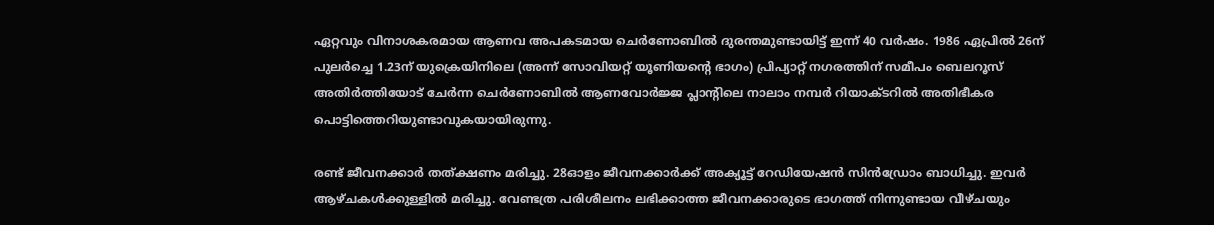ഏറ്റവും വിനാശകരമായ ആണവ അപകടമായ ചെർണോബിൽ ദുരന്തമുണ്ടായിട്ട് ഇന്ന് 40 വർഷം. 1986 ഏപ്രിൽ 26ന് പുലർച്ചെ 1.23ന് യുക്രെയിനിലെ (അന്ന് സോവിയറ്റ് യൂണിയന്റെ ഭാഗം) പ്രിപ്യാറ്റ് നഗരത്തിന് സമീപം ബെലറൂസ് അതിർത്തിയോട് ചേർന്ന ചെർണോബിൽ ആണവോർജ്ജ പ്ലാന്റിലെ നാലാം നമ്പർ റിയാക്ടറിൽ അതിഭീകര പൊട്ടിത്തെറിയുണ്ടാവുകയായിരുന്നു.

രണ്ട് ജീവനക്കാർ തത്ക്ഷണം മരിച്ചു. 28ഓളം ജീവനക്കാർക്ക് അക്യൂട്ട് റേഡിയേഷൻ സിൻഡ്രോം ബാധിച്ചു. ഇവർ ആഴ്ചകൾക്കുള്ളിൽ മരിച്ചു. വേണ്ടത്ര പരിശീലനം ലഭിക്കാത്ത ജീവനക്കാരുടെ ഭാഗത്ത് നിന്നുണ്ടായ വീഴ്ചയും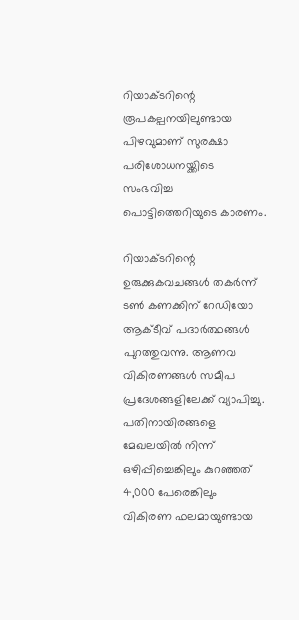റിയാക്ടറിന്റെ രൂപകല്പനയിലുണ്ടായ പിഴവുമാണ് സുരക്ഷാ പരിശോധനയ്ക്കിടെ സംഭവിച്ച പൊട്ടിത്തെറിയുടെ കാരണം.

റിയാക്ടറിന്റെ ഉരുക്കുകവചങ്ങൾ തകർന്ന് ടൺ കണക്കിന് റേഡിയോ ആക്ടീവ് പദാർത്ഥങ്ങൾ പുറത്തുവന്നു. ആണവ വികിരണങ്ങൾ സമീപ പ്രദേശങ്ങളിലേക്ക് വ്യാപിച്ചു. പതിനായിരങ്ങളെ മേഖലയിൽ നിന്ന് ഒഴിപ്പിച്ചെങ്കിലും കുറഞ്ഞത് 4,000 പേരെങ്കിലും വികിരണ ഫലമായുണ്ടായ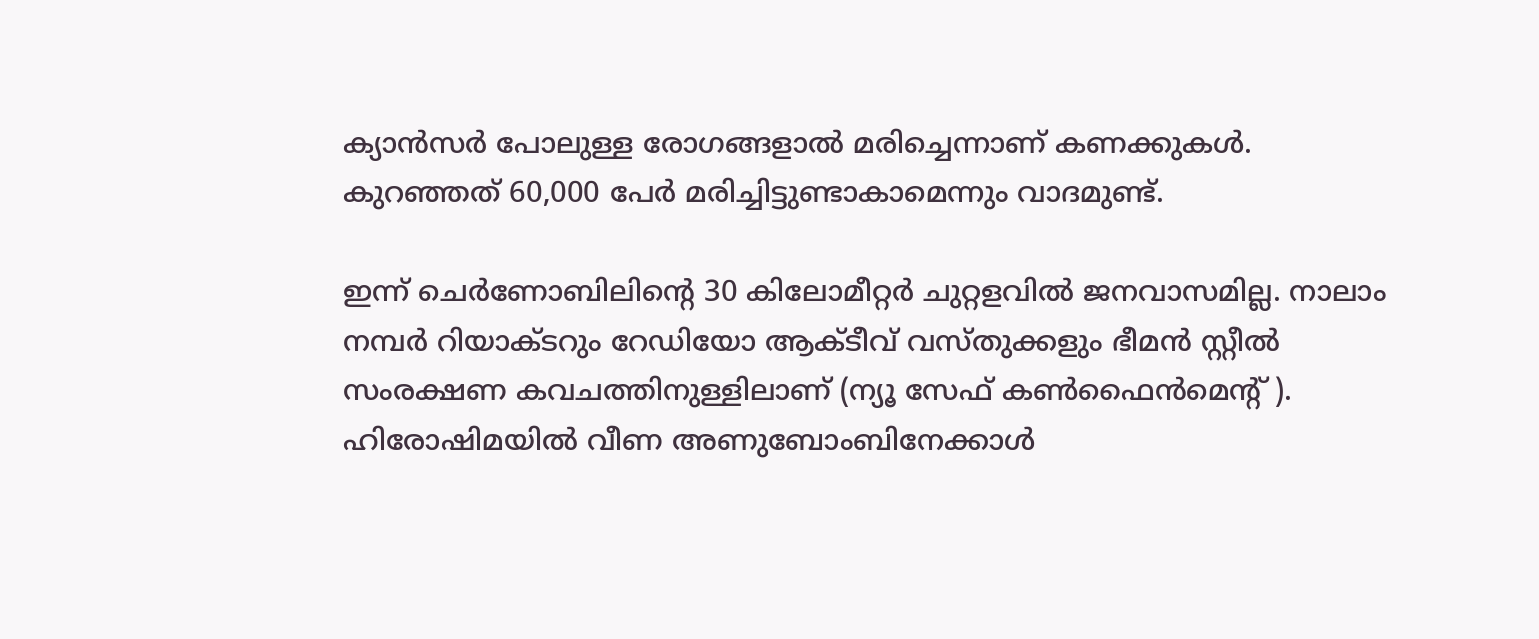ക്യാൻസർ പോലുള്ള രോഗങ്ങളാൽ മരിച്ചെന്നാണ് കണക്കുകൾ. കുറഞ്ഞത് 60,000 പേർ മരിച്ചിട്ടുണ്ടാകാമെന്നും വാദമുണ്ട്.

ഇന്ന് ചെർണോബിലിന്റെ 30 കിലോമീറ്റർ ചുറ്റളവിൽ ജനവാസമില്ല. നാലാം നമ്പർ റിയാക്ടറും റേഡിയോ ആക്ടീവ് വസ്തുക്കളും ഭീമൻ സ്റ്റീൽ സംരക്ഷണ കവചത്തിനുള്ളിലാണ് (ന്യൂ സേഫ് കൺഫൈൻമെന്റ് ). ഹിരോഷിമയിൽ വീണ അണുബോംബിനേക്കാൾ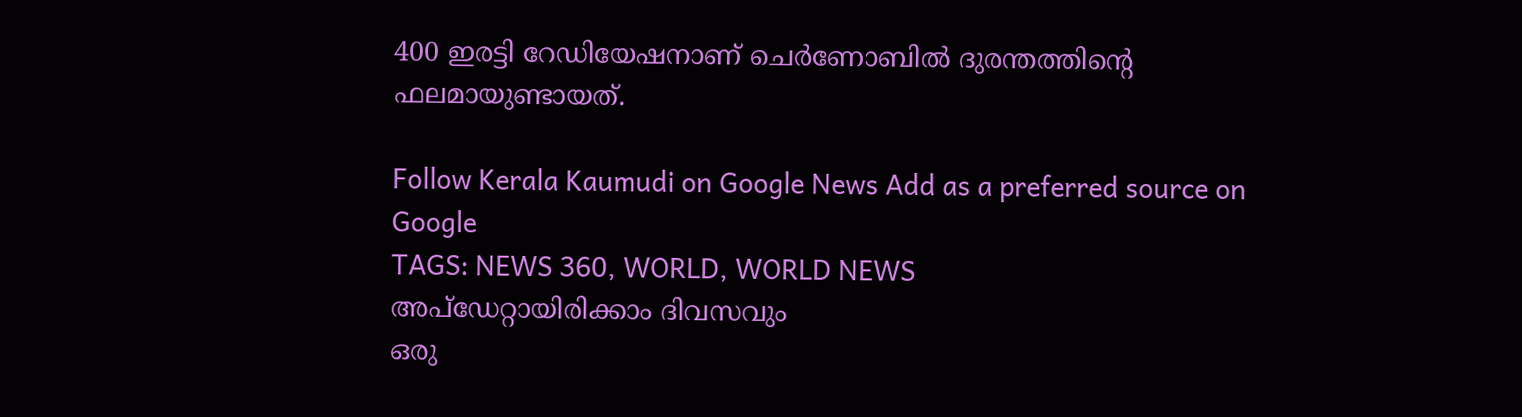400 ഇരട്ടി റേഡിയേഷനാണ് ചെർണോബിൽ ദുരന്തത്തിന്റെ ഫലമായുണ്ടായത്.

Follow Kerala Kaumudi on Google News Add as a preferred source on Google
TAGS: NEWS 360, WORLD, WORLD NEWS
അപ്ഡേറ്റായിരിക്കാം ദിവസവും
ഒരു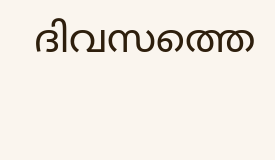ദിവസത്തെ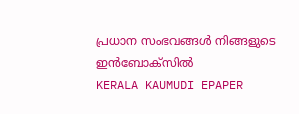പ്രധാന സംഭവങ്ങൾ നിങ്ങളുടെ ഇൻബോക്സിൽ
KERALA KAUMUDI EPAPER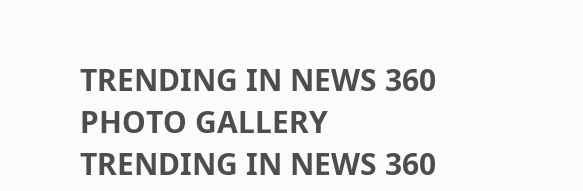TRENDING IN NEWS 360
PHOTO GALLERY
TRENDING IN NEWS 360